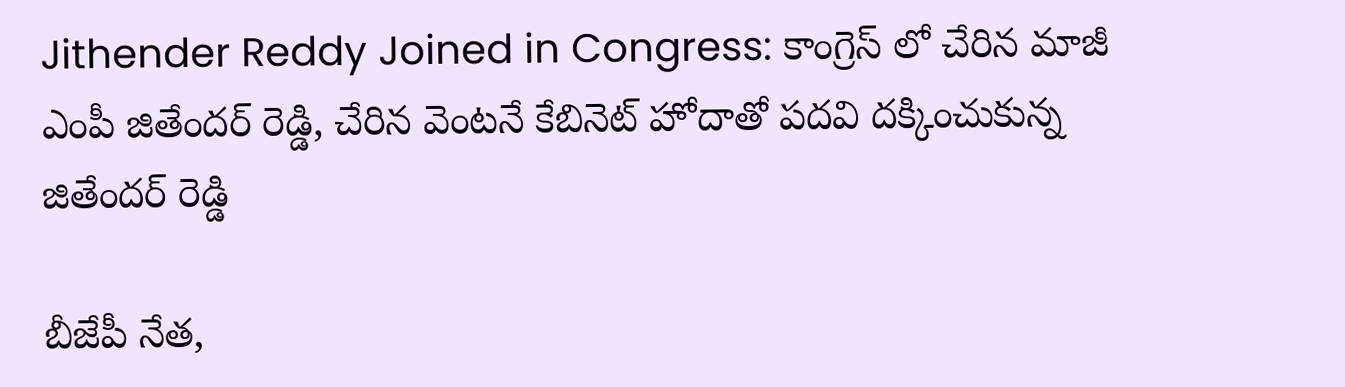Jithender Reddy Joined in Congress: కాంగ్రెస్ లో చేరిన మాజీ ఎంపీ జితేంద‌ర్ రెడ్డి, చేరిన వెంట‌నే కేబినెట్ హోదాతో ప‌ద‌వి ద‌క్కించుకున్న జితేంద‌ర్ రెడ్డి

బీజేపీ నేత‌,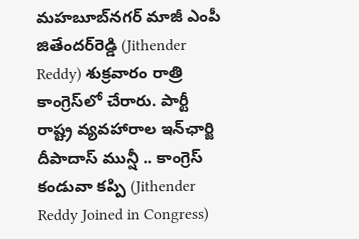మహబూబ్‌నగర్‌ మాజీ ఎంపీ జితేందర్‌రెడ్డి (Jithender Reddy) శుక్రవారం రాత్రి కాంగ్రెస్‌లో చేరారు. పార్టీ రాష్ట్ర వ్యవహారాల ఇన్‌ఛార్జి దీపాదాస్‌ మున్షీ .. కాంగ్రెస్‌ కండువా కప్పి (Jithender Reddy Joined in Congress)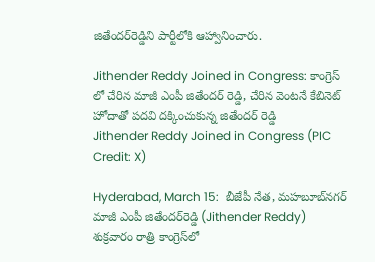జితేందర్‌రెడ్డిని పార్టీలోకి ఆహ్వానించారు.

Jithender Reddy Joined in Congress: కాంగ్రెస్ లో చేరిన మాజీ ఎంపీ జితేంద‌ర్ రెడ్డి, చేరిన వెంట‌నే కేబినెట్ హోదాతో ప‌ద‌వి ద‌క్కించుకున్న జితేంద‌ర్ రెడ్డి
Jithender Reddy Joined in Congress (PIC Credit: X)

Hyderabad, March 15:  బీజేపీ నేత‌, మహబూబ్‌నగర్‌ మాజీ ఎంపీ జితేందర్‌రెడ్డి (Jithender Reddy) శుక్రవారం రాత్రి కాంగ్రెస్‌లో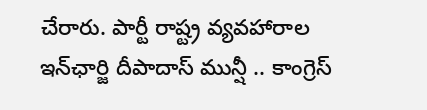చేరారు. పార్టీ రాష్ట్ర వ్యవహారాల ఇన్‌ఛార్జి దీపాదాస్‌ మున్షీ .. కాంగ్రెస్‌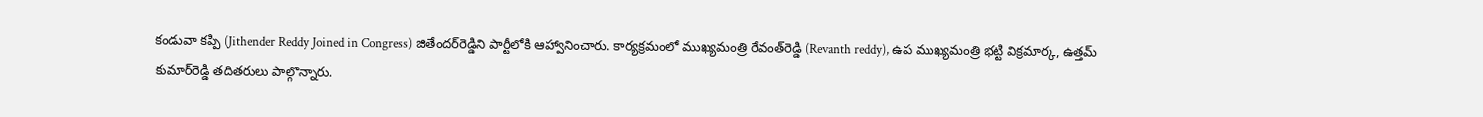కండువా కప్పి (Jithender Reddy Joined in Congress) జితేందర్‌రెడ్డిని పార్టీలోకి ఆహ్వానించారు. కార్యక్రమంలో ముఖ్యమంత్రి రేవంత్‌రెడ్డి (Revanth reddy), ఉప ముఖ్యమంత్రి భట్టి విక్రమార్క, ఉత్తమ్‌ కుమార్‌రెడ్డి తదితరులు పాల్గొన్నారు.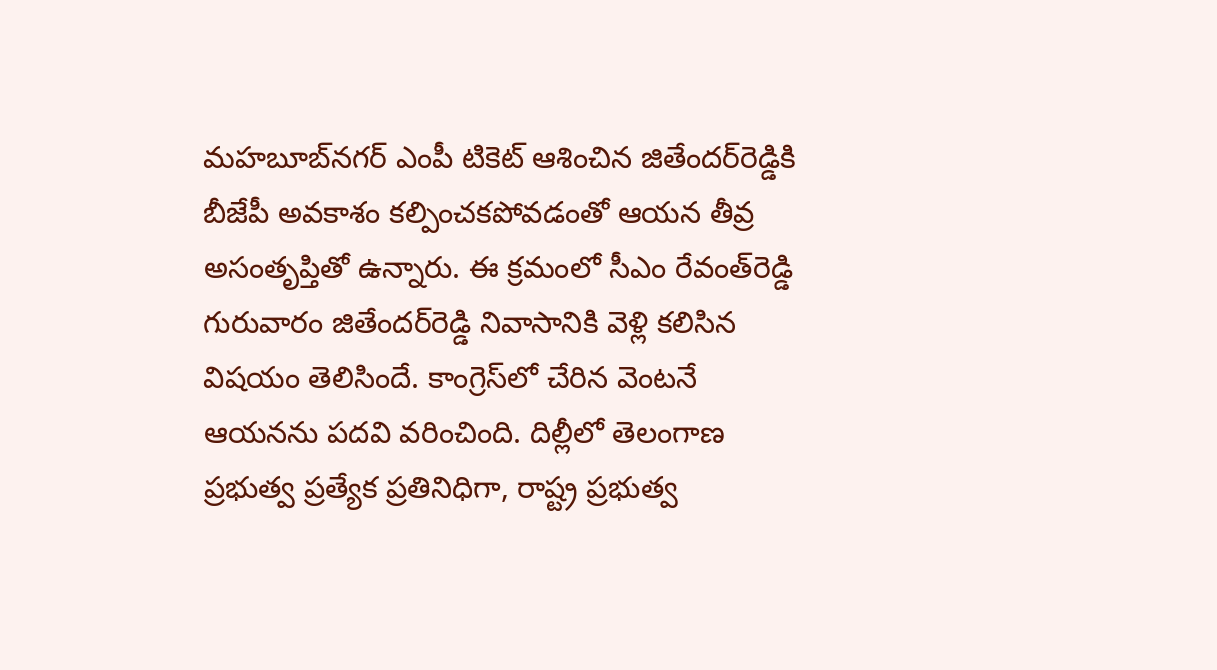మహబూబ్‌నగర్‌ ఎంపీ టికెట్ ఆశించిన జితేందర్‌రెడ్డికి బీజేపీ అవకాశం కల్పించకపోవడంతో ఆయన తీవ్ర అసంతృప్తితో ఉన్నారు. ఈ క్రమంలో సీఎం రేవంత్‌రెడ్డి గురువారం జితేందర్‌రెడ్డి నివాసానికి వెళ్లి కలిసిన విషయం తెలిసిందే. కాంగ్రెస్‌లో చేరిన వెంటనే ఆయనను పదవి వరించింది. దిల్లీలో తెలంగాణ ప్రభుత్వ ప్రత్యేక ప్రతినిధిగా, రాష్ట్ర ప్రభుత్వ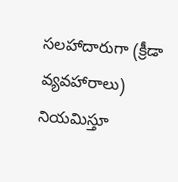సలహాదారుగా (క్రీడా వ్యవహారాలు)  నియమిస్తూ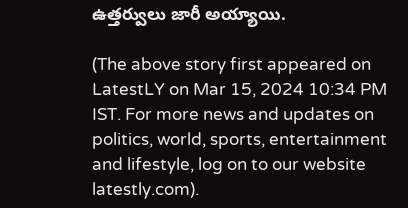ఉత్తర్వులు జారీ అయ్యాయి.

(The above story first appeared on LatestLY on Mar 15, 2024 10:34 PM IST. For more news and updates on politics, world, sports, entertainment and lifestyle, log on to our website latestly.com).